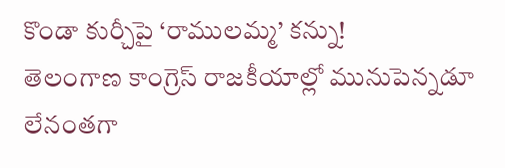కొండా కుర్చీపై ‘రాములమ్మ’ కన్ను!
తెలంగాణ కాంగ్రెస్ రాజకీయాల్లో మునుపెన్నడూ లేనంతగా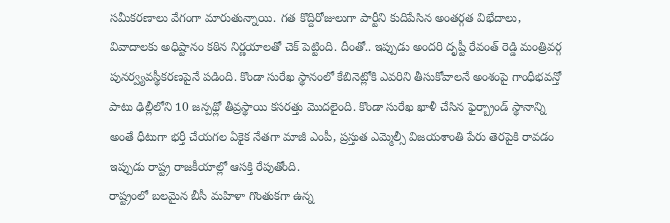సమీకరణాలు వేగంగా మారుతున్నాయి. గత కొద్దిరోజులుగా పార్టీని కుదిపేసిన అంతర్గత విభేదాలు, వివాదాలకు అధిష్టానం కఠిన నిర్ణయాలతో చెక్ పెట్టింది. దీంతో.. ఇప్పుడు అందరి దృష్టీ రేవంత్ రెడ్డి మంత్రివర్గ పునర్వ్యవస్థీకరణపైనే పడింది. కొండా సురేఖ స్థానంలో కేబినెట్లోకి ఎవరిని తీసుకోవాలనే అంశంపై గాంధీభవన్తో పాటు ఢిల్లీలోని 10 జన్పథ్లో తీవ్రస్థాయి కసరత్తు మొదలైంది. కొండా సురేఖ ఖాళీ చేసిన ఫైర్బ్రాండ్ స్థానాన్ని అంతే ధీటుగా భర్తీ చేయగల ఏకైక నేతగా మాజీ ఎంపీ, ప్రస్తుత ఎమ్మెల్సీ విజయశాంతి పేరు తెరపైకి రావడం ఇప్పుడు రాష్ట్ర రాజకీయాల్లో ఆసక్తి రేపుతోంది.
రాష్ట్రంలో బలమైన బీసీ మహిళా గొంతుకగా ఉన్న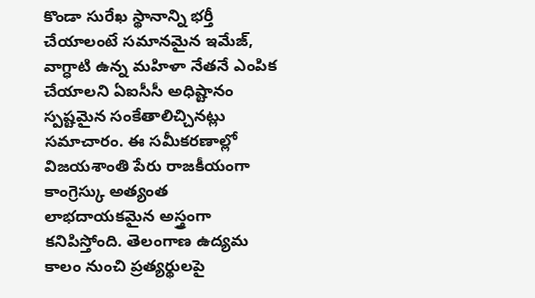కొండా సురేఖ స్థానాన్ని భర్తీ చేయాలంటే సమానమైన ఇమేజ్, వాగ్ధాటి ఉన్న మహిళా నేతనే ఎంపిక చేయాలని ఏఐసీసీ అధిష్టానం స్పష్టమైన సంకేతాలిచ్చినట్లు సమాచారం. ఈ సమీకరణాల్లో విజయశాంతి పేరు రాజకీయంగా కాంగ్రెస్కు అత్యంత లాభదాయకమైన అస్త్రంగా కనిపిస్తోంది. తెలంగాణ ఉద్యమ కాలం నుంచి ప్రత్యర్థులపై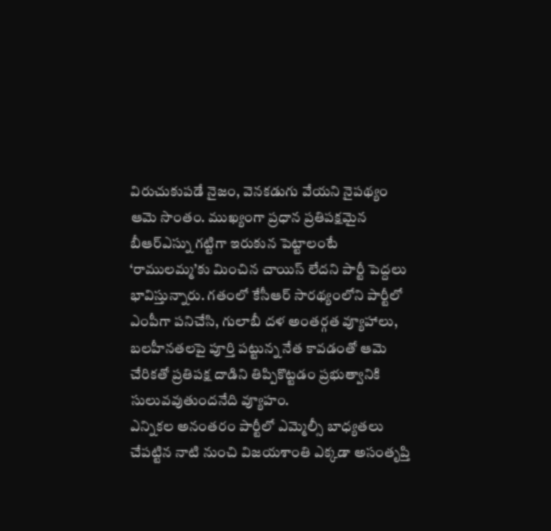విరుచుకుపడే నైజం, వెనకడుగు వేయని నైపథ్యం ఆమె సొంతం. ముఖ్యంగా ప్రధాన ప్రతిపక్షమైన బీఆర్ఎస్ను గట్టిగా ఇరుకున పెట్టాలంటే ‘రాములమ్మ’కు మించిన చాయిస్ లేదని పార్టీ పెద్దలు భావిస్తున్నారు. గతంలో కేసీఆర్ సారథ్యంలోని పార్టీలో ఎంపీగా పనిచేసి, గులాబీ దళ అంతర్గత వ్యూహాలు, బలహీనతలపై పూర్తి పట్టున్న నేత కావడంతో ఆమె చేరికతో ప్రతిపక్ష దాడిని తిప్పికొట్టడం ప్రభుత్వానికి సులువవుతుందనేది వ్యూహం.
ఎన్నికల అనంతరం పార్టీలో ఎమ్మెల్సీ బాధ్యతలు చేపట్టిన నాటి నుంచి విజయశాంతి ఎక్కడా అసంతృప్తి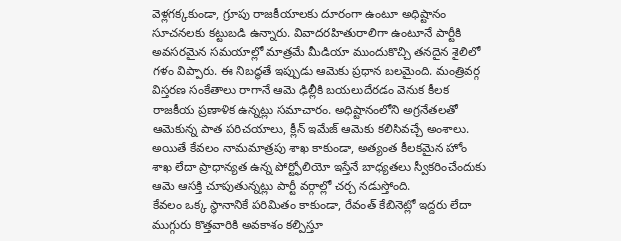వెళ్లగక్కకుండా, గ్రూపు రాజకీయాలకు దూరంగా ఉంటూ అధిష్టానం సూచనలకు కట్టుబడి ఉన్నారు. వివాదరహితురాలిగా ఉంటూనే పార్టీకి అవసరమైన సమయాల్లో మాత్రమే మీడియా ముందుకొచ్చి తనదైన శైలిలో గళం విప్పారు. ఈ నిబద్ధతే ఇప్పుడు ఆమెకు ప్రధాన బలమైంది. మంత్రివర్గ విస్తరణ సంకేతాలు రాగానే ఆమె ఢిల్లీకి బయలుదేరడం వెనుక కీలక రాజకీయ ప్రణాళిక ఉన్నట్లు సమాచారం. అధిష్టానంలోని అగ్రనేతలతో ఆమెకున్న పాత పరిచయాలు, క్లీన్ ఇమేజ్ ఆమెకు కలిసివచ్చే అంశాలు. అయితే కేవలం నామమాత్రపు శాఖ కాకుండా, అత్యంత కీలకమైన హోం శాఖ లేదా ప్రాధాన్యత ఉన్న పోర్ట్ఫోలియో ఇస్తేనే బాధ్యతలు స్వీకరించేందుకు ఆమె ఆసక్తి చూపుతున్నట్లు పార్టీ వర్గాల్లో చర్చ నడుస్తోంది.
కేవలం ఒక్క స్థానానికే పరిమితం కాకుండా, రేవంత్ కేబినెట్లో ఇద్దరు లేదా ముగ్గురు కొత్తవారికి అవకాశం కల్పిస్తూ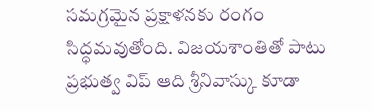సమగ్రమైన ప్రక్షాళనకు రంగం సిద్ధమవుతోంది. విజయశాంతితో పాటు ప్రభుత్వ విప్ ఆది శ్రీనివాస్కు కూడా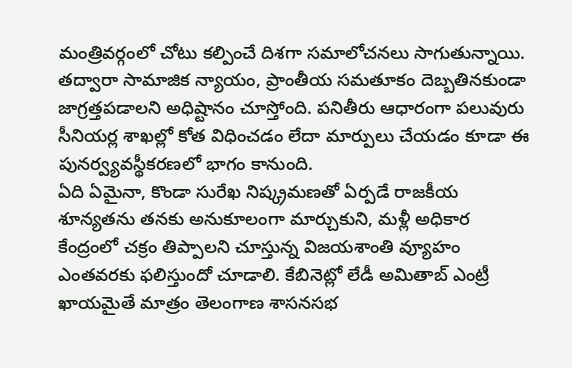మంత్రివర్గంలో చోటు కల్పించే దిశగా సమాలోచనలు సాగుతున్నాయి. తద్వారా సామాజిక న్యాయం, ప్రాంతీయ సమతూకం దెబ్బతినకుండా జాగ్రత్తపడాలని అధిష్టానం చూస్తోంది. పనితీరు ఆధారంగా పలువురు సీనియర్ల శాఖల్లో కోత విధించడం లేదా మార్పులు చేయడం కూడా ఈ పునర్వ్యవస్థీకరణలో భాగం కానుంది.
ఏది ఏమైనా, కొండా సురేఖ నిష్క్రమణతో ఏర్పడే రాజకీయ శూన్యతను తనకు అనుకూలంగా మార్చుకుని, మళ్లీ అధికార కేంద్రంలో చక్రం తిప్పాలని చూస్తున్న విజయశాంతి వ్యూహం ఎంతవరకు ఫలిస్తుందో చూడాలి. కేబినెట్లో లేడీ అమితాబ్ ఎంట్రీ ఖాయమైతే మాత్రం తెలంగాణ శాసనసభ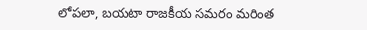లోపలా, బయటా రాజకీయ సమరం మరింత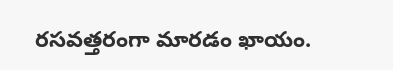రసవత్తరంగా మారడం ఖాయం.